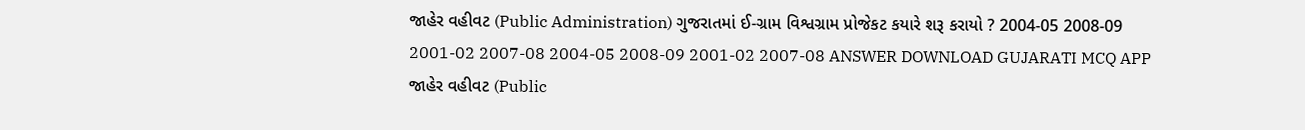જાહેર વહીવટ (Public Administration) ગુજરાતમાં ઈ-ગ્રામ વિશ્વગ્રામ પ્રોજેકટ કયારે શરૂ કરાયો ? 2004-05 2008-09 2001-02 2007-08 2004-05 2008-09 2001-02 2007-08 ANSWER DOWNLOAD GUJARATI MCQ APP
જાહેર વહીવટ (Public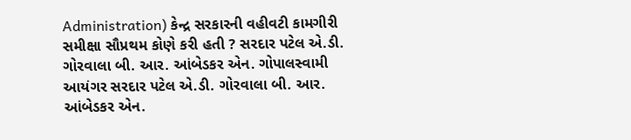Administration) કેન્દ્ર સરકારની વહીવટી કામગીરી સમીક્ષા સૌપ્રથમ કોણે કરી હતી ? સરદાર પટેલ એ.ડી. ગોરવાલા બી. આર. આંબેડકર એન. ગોપાલસ્વામી આયંગર સરદાર પટેલ એ.ડી. ગોરવાલા બી. આર. આંબેડકર એન.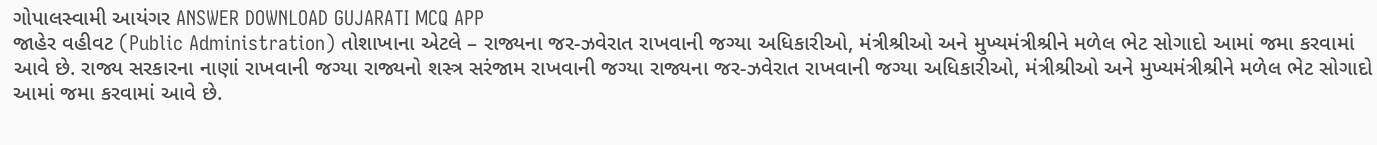ગોપાલસ્વામી આયંગર ANSWER DOWNLOAD GUJARATI MCQ APP
જાહેર વહીવટ (Public Administration) તોશાખાના એટલે – રાજ્યના જર-ઝવેરાત રાખવાની જગ્યા અધિકારીઓ, મંત્રીશ્રીઓ અને મુખ્યમંત્રીશ્રીને મળેલ ભેટ સોગાદો આમાં જમા કરવામાં આવે છે. રાજ્ય સરકારના નાણાં રાખવાની જગ્યા રાજ્યનો શસ્ત્ર સરંજામ રાખવાની જગ્યા રાજ્યના જર-ઝવેરાત રાખવાની જગ્યા અધિકારીઓ, મંત્રીશ્રીઓ અને મુખ્યમંત્રીશ્રીને મળેલ ભેટ સોગાદો આમાં જમા કરવામાં આવે છે.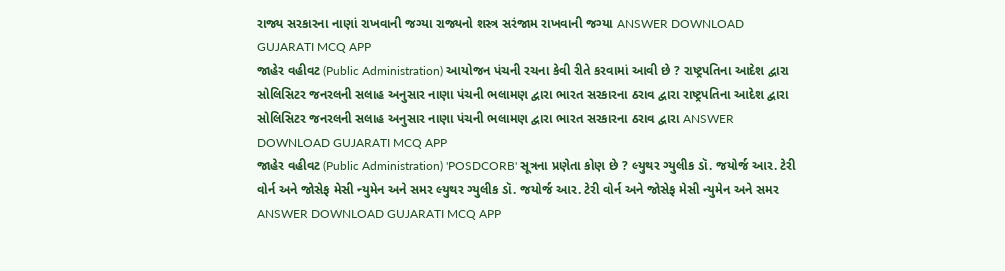રાજ્ય સરકારના નાણાં રાખવાની જગ્યા રાજ્યનો શસ્ત્ર સરંજામ રાખવાની જગ્યા ANSWER DOWNLOAD GUJARATI MCQ APP
જાહેર વહીવટ (Public Administration) આયોજન પંચની રચના કેવી રીતે કરવામાં આવી છે ? રાષ્ટ્રપતિના આદેશ દ્વારા સોલિસિટર જનરલની સલાહ અનુસાર નાણા પંચની ભલામણ દ્વારા ભારત સરકારના ઠરાવ દ્વારા રાષ્ટ્રપતિના આદેશ દ્વારા સોલિસિટર જનરલની સલાહ અનુસાર નાણા પંચની ભલામણ દ્વારા ભારત સરકારના ઠરાવ દ્વારા ANSWER DOWNLOAD GUJARATI MCQ APP
જાહેર વહીવટ (Public Administration) 'POSDCORB' સૂત્રના પ્રણેતા કોણ છે ? લ્યુથર ગ્યુલીક ડૉ. જયોર્જ આર. ટેરી વોર્ન અને જોસેફ મેસી ન્યુમેન અને સમર લ્યુથર ગ્યુલીક ડૉ. જયોર્જ આર. ટેરી વોર્ન અને જોસેફ મેસી ન્યુમેન અને સમર ANSWER DOWNLOAD GUJARATI MCQ APP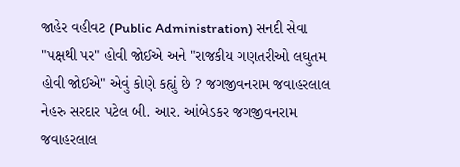જાહેર વહીવટ (Public Administration) સનદી સેવા "પક્ષથી પર" હોવી જોઈએ અને "રાજકીય ગણતરીઓ લઘુતમ હોવી જોઈએ" એવું કોણે કહ્યું છે ? જગજીવનરામ જવાહરલાલ નેહરુ સરદાર પટેલ બી. આર. આંબેડકર જગજીવનરામ જવાહરલાલ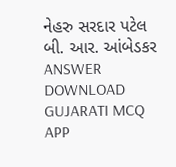નેહરુ સરદાર પટેલ બી. આર. આંબેડકર ANSWER DOWNLOAD GUJARATI MCQ APP